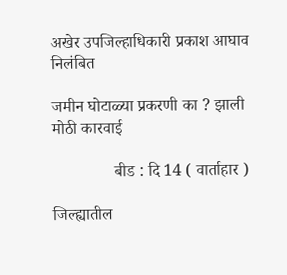अखेर उपजिल्हाधिकारी प्रकाश आघाव निलंबित

जमीन घोटाळ्या प्रकरणी का ? झाली मोठी कारवाई

               बीड : दि 14 ( वार्ताहार )

जिल्ह्यातील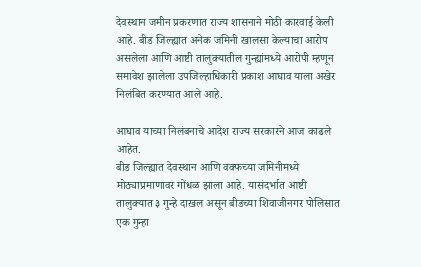देवस्थान जमीन प्रकरणात राज्य शासनाने मोठी कारवाई केली आहे. बीड जिल्ह्यात अनेक जमिनी खालसा केल्याचा आरोप असलेला आणि आष्टी तालुक्यातील गुन्ह्यांमध्ये आरोपी म्हणून समावेश झालेला उपजिल्हाधिकारी प्रकाश आघाव याला अखेर निलंबित करण्यात आले आहे.

आघाव याच्या निलंबनाचे आदेश राज्य सरकारने आज काढले आहेत.
बीड जिल्ह्यात देवस्थान आणि वक्फच्या जमिनीमध्ये मोठ्याप्रमाणावर गोंधळ झाला आहे. यासंदर्भात आष्टी तालुक्यात ३ गुन्हे दाखल असून बीडच्या शिवाजीनगर पोलिसात एक गुन्हा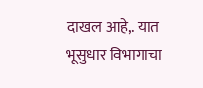दाखल आहे,. यात भूसुधार विभागाचा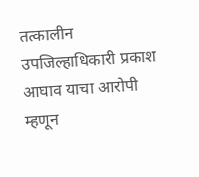तत्कालीन उपजिल्हाधिकारी प्रकाश आघाव याचा आरोपी म्हणून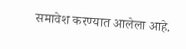समावेश करण्यात आलेला आहे.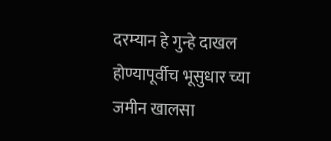दरम्यान हे गुन्हे दाखल होण्यापूर्वीच भूसुधार च्या जमीन खालसा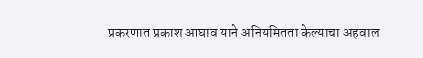प्रकरणात प्रकाश आघाव याने अनियमितता केल्याचा अहवाल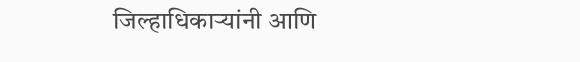जिल्हाधिकाऱ्यांनी आणि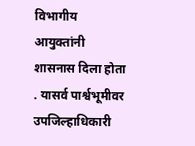विभागीय आयुक्तांनी शासनास दिला होता . यासर्व पार्श्वभूमीवर उपजिल्हाधिकारी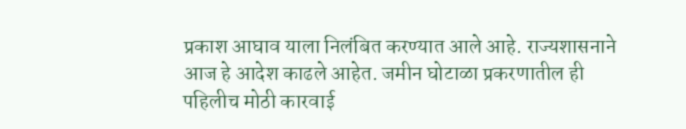प्रकाश आघाव याला निलंबित करण्यात आले आहे. राज्यशासनाने आज हे आदेश काढले आहेत. जमीन घोटाळा प्रकरणातील ही पहिलीच मोठी कारवाई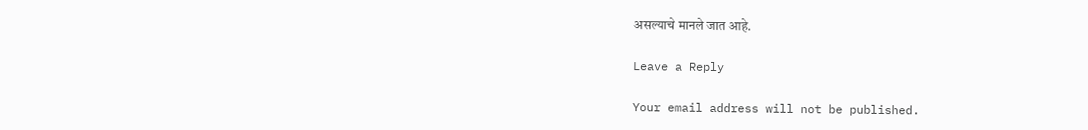असल्याचे मानले जात आहे.

Leave a Reply

Your email address will not be published.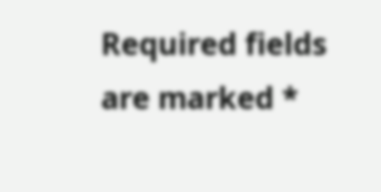Required fields are marked *